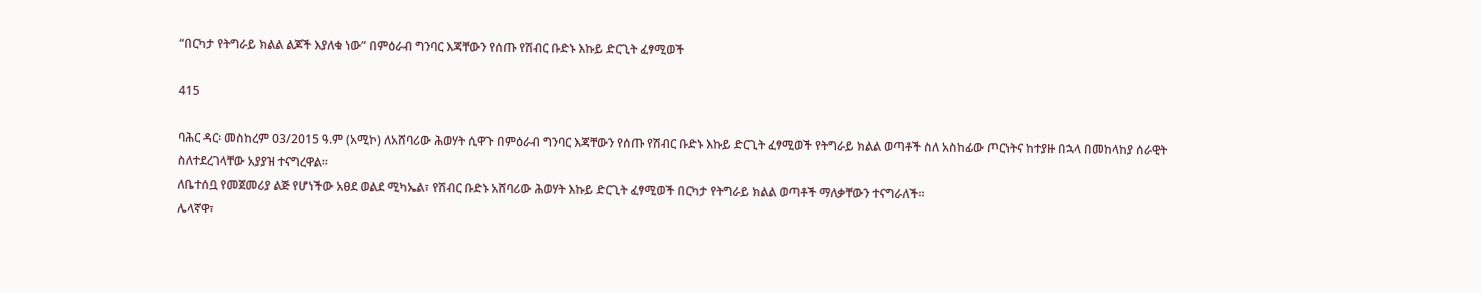“በርካታ የትግራይ ክልል ልጆች እያለቁ ነው” በምዕራብ ግንባር እጃቸውን የሰጡ የሽብር ቡድኑ እኩይ ድርጊት ፈፃሚወች

415

ባሕር ዳር፡ መስከረም 03/2015 ዓ.ም (አሚኮ) ለአሸባሪው ሕወሃት ሲዋጉ በምዕራብ ግንባር እጃቸውን የሰጡ የሽብር ቡድኑ እኩይ ድርጊት ፈፃሚወች የትግራይ ክልል ወጣቶች ስለ አስከፊው ጦርነትና ከተያዙ በኋላ በመከላከያ ሰራዊት ስለተደረገላቸው አያያዝ ተናግረዋል።
ለቤተሰቧ የመጀመሪያ ልጅ የሆነችው አፀደ ወልደ ሚካኤል፣ የሽብር ቡድኑ አሸባሪው ሕወሃት እኩይ ድርጊት ፈፃሚወች በርካታ የትግራይ ክልል ወጣቶች ማለቃቸውን ተናግራለች።
ሌላኛዋ፣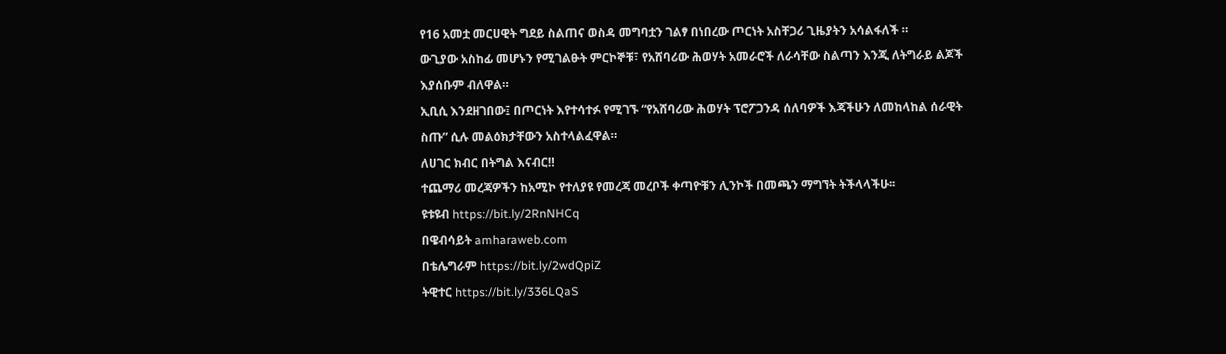የ16 አመቷ መርሀዊት ግደይ ስልጠና ወስዳ መግባቷን ገልፃ በነበረው ጦርነት አስቸጋሪ ጊዜያትን አሳልፋለች ።
ውጊያው አስከፊ መሆኑን የሚገልፁት ምርኮኞቹ፣ የአሸባሪው ሕወሃት አመራሮች ለራሳቸው ስልጣን እንጂ ለትግራይ ልጆች እያሰቡም ብለዋል።
ኢቢሲ እንደዘገበው፤ በጦርነት እየተሳተፉ የሚገኙ “የአሸባሪው ሕወሃት ፕሮፖጋንዳ ሰለባዎች እጃችሁን ለመከላከል ሰራዊት ስጡ” ሲሉ መልዕክታቸውን አስተላልፈዋል።
ለሀገር ክብር በትግል እናብር‼
ተጨማሪ መረጃዎችን ከአሚኮ የተለያዩ የመረጃ መረቦች ቀጣዮቹን ሊንኮች በመጫን ማግኘት ትችላላችሁ፡፡
ዩቱዩብ https://bit.ly/2RnNHCq
በዌብሳይት amharaweb.com
በቴሌግራም https://bit.ly/2wdQpiZ
ትዊተር https://bit.ly/336LQaS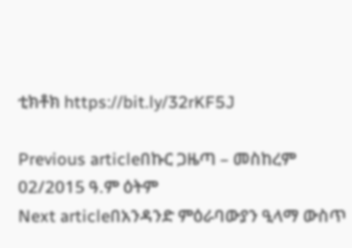ቲክቶክ https://bit.ly/32rKF5J

Previous articleበኩር ጋዜጣ – መስከረም 02/2015 ዓ.ም ዕትም
Next articleበአንዳንድ ምዕራባውያን ዒላማ ውስጥ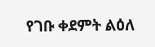የገቡ ቀደምት ልዕለ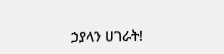ኃያላን ሀገራት!